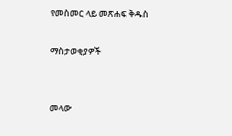የመስመር ላይ መጽሐፍ ቅዱስ

ማስታወቂያዎች


መላው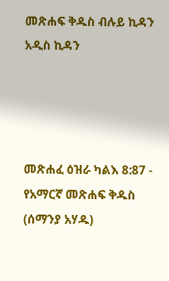መጽሐፍ ቅዱስ ብሉይ ኪዳን አዲስ ኪዳን




መጽሐፈ ዕዝራ ካልእ 8:87 - የአማርኛ መጽሐፍ ቅዱስ (ሰማንያ አሃዱ)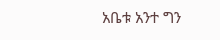አቤቱ አንተ ግን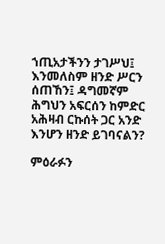ኀጢአታችንን ታገሥህ፤ እንመለስም ዘንድ ሥርን ሰጠኸን፤ ዳግመኛም ሕግህን አፍርሰን ከምድር አሕዛብ ርኩሰት ጋር አንድ እንሆን ዘንድ ይገባናልን?

ምዕራፉን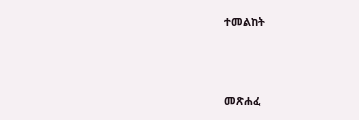ተመልከት



መጽሐፈ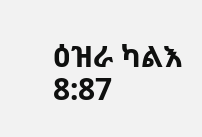ዕዝራ ካልእ 8:87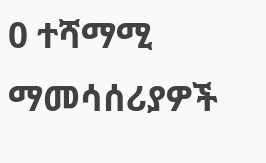0 ተሻማሚ ማመሳሰሪያዎች